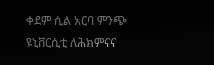ቀደም ሲል አርባ ምንጭ ዩኒቨርሲቲ ለሕክምናና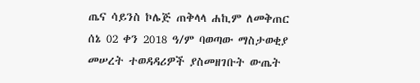ጤና ሳይንስ ኮሌጅ ጠቅላላ ሐኪም ለመቅጠር ሰኔ 02 ቀን 2018 ዓ/ም ባወጣው ማስታወቂያ መሠረት ተወዳዳሪዎች ያስመዘገቡት ውጤት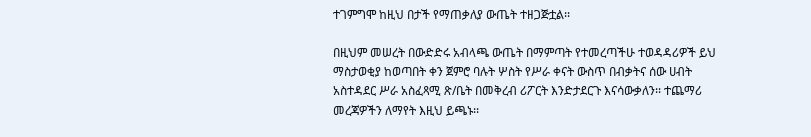ተገምግሞ ከዚህ በታች የማጠቃለያ ውጤት ተዘጋጅቷል፡፡

በዚህም መሠረት በውድድሩ አብላጫ ውጤት በማምጣት የተመረጣችሁ ተወዳዳሪዎች ይህ ማስታወቂያ ከወጣበት ቀን ጀምሮ ባሉት ሦስት የሥራ ቀናት ውስጥ በብቃትና ሰው ሀብት አስተዳደር ሥራ አስፈጻሚ ጽ/ቤት በመቅረብ ሪፖርት እንድታደርጉ እናሳውቃለን፡፡ ተጨማሪ መረጃዎችን ለማየት እዚህ ይጫኑ፡፡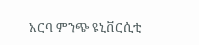አርባ ምንጭ ዩኒቨርሲቲ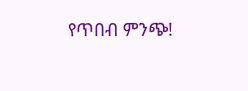የጥበብ ምንጭ!